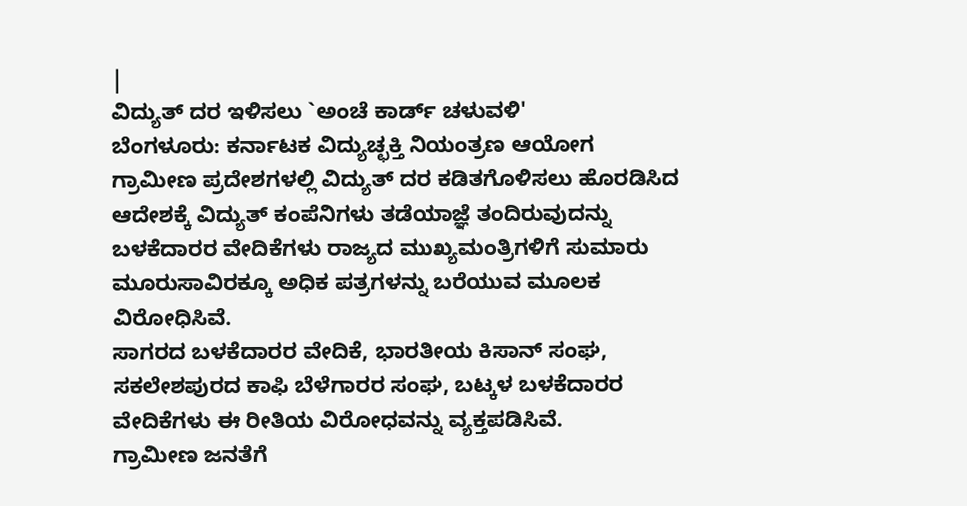|
ವಿದ್ಯುತ್ ದರ ಇಳಿಸಲು `ಅಂಚೆ ಕಾರ್ಡ್ ಚಳುವಳಿ'
ಬೆಂಗಳೂರು: ಕರ್ನಾಟಕ ವಿದ್ಯುಚ್ಛಕ್ತಿ ನಿಯಂತ್ರಣ ಆಯೋಗ
ಗ್ರಾಮೀಣ ಪ್ರದೇಶಗಳಲ್ಲಿ ವಿದ್ಯುತ್ ದರ ಕಡಿತಗೊಳಿಸಲು ಹೊರಡಿಸಿದ
ಆದೇಶಕ್ಕೆ ವಿದ್ಯುತ್ ಕಂಪೆನಿಗಳು ತಡೆಯಾಜ್ಞೆ ತಂದಿರುವುದನ್ನು
ಬಳಕೆದಾರರ ವೇದಿಕೆಗಳು ರಾಜ್ಯದ ಮುಖ್ಯಮಂತ್ರಿಗಳಿಗೆ ಸುಮಾರು
ಮೂರುಸಾವಿರಕ್ಕೂ ಅಧಿಕ ಪತ್ರಗಳನ್ನು ಬರೆಯುವ ಮೂಲಕ
ವಿರೋಧಿಸಿವೆ.
ಸಾಗರದ ಬಳಕೆದಾರರ ವೇದಿಕೆ, ಭಾರತೀಯ ಕಿಸಾನ್ ಸಂಘ,
ಸಕಲೇಶಪುರದ ಕಾಫಿ ಬೆಳೆಗಾರರ ಸಂಘ, ಬಟ್ಕಳ ಬಳಕೆದಾರರ
ವೇದಿಕೆಗಳು ಈ ರೀತಿಯ ವಿರೋಧವನ್ನು ವ್ಯಕ್ತಪಡಿಸಿವೆ.
ಗ್ರಾಮೀಣ ಜನತೆಗೆ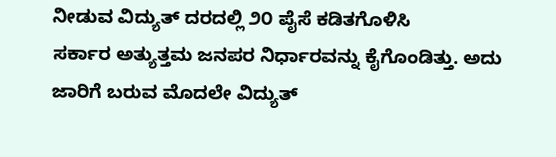ನೀಡುವ ವಿದ್ಯುತ್ ದರದಲ್ಲಿ ೨೦ ಪೈಸೆ ಕಡಿತಗೊಳಿಸಿ
ಸರ್ಕಾರ ಅತ್ಯುತ್ತಮ ಜನಪರ ನಿರ್ಧಾರವನ್ನು ಕೈಗೊಂಡಿತ್ತು. ಅದು
ಜಾರಿಗೆ ಬರುವ ಮೊದಲೇ ವಿದ್ಯುತ್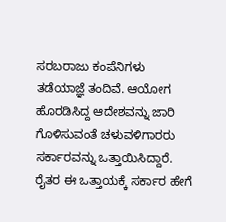ಸರಬರಾಜು ಕಂಪೆನಿಗಳು
ತಡೆಯಾಜ್ಞೆ ತಂದಿವೆ. ಆಯೋಗ ಹೊರಡಿಸಿದ್ದ ಆದೇಶವನ್ನು ಜಾರಿ
ಗೊಳಿಸುವಂತೆ ಚಳುವಳಿಗಾರರು ಸರ್ಕಾರವನ್ನು ಒತ್ತಾಯಿಸಿದ್ದಾರೆ.
ರೈತರ ಈ ಒತ್ತಾಯಕ್ಕೆ ಸರ್ಕಾರ ಹೇಗೆ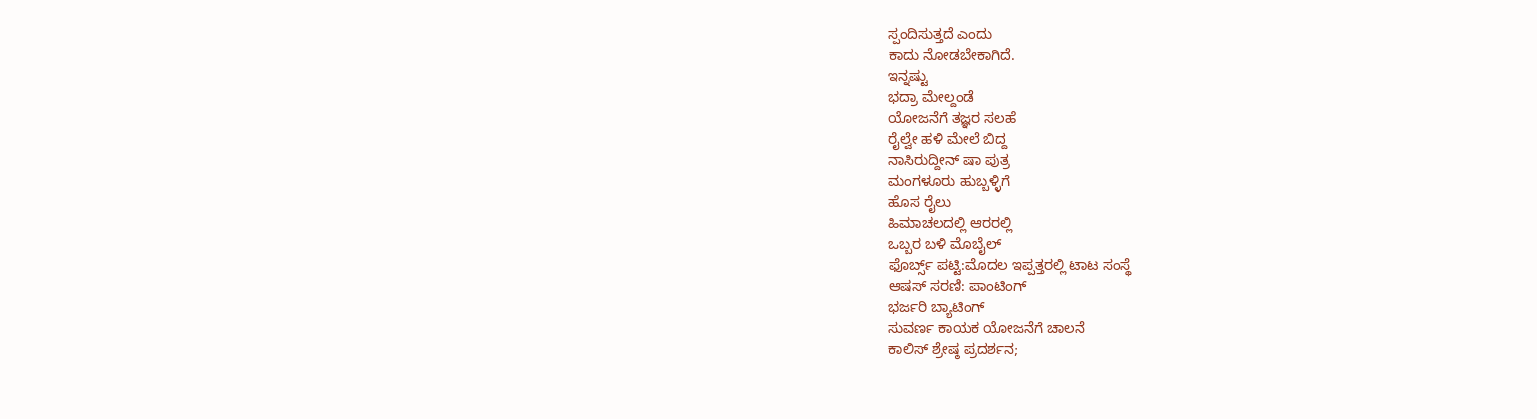ಸ್ಪಂದಿಸುತ್ತದೆ ಎಂದು
ಕಾದು ನೋಡಬೇಕಾಗಿದೆ.
ಇನ್ನಷ್ಟು
ಭದ್ರಾ ಮೇಲ್ದಂಡೆ
ಯೋಜನೆಗೆ ತಜ್ಞರ ಸಲಹೆ
ರೈಲ್ವೇ ಹಳಿ ಮೇಲೆ ಬಿದ್ದ
ನಾಸಿರುದ್ದೀನ್ ಷಾ ಪುತ್ರ
ಮಂಗಳೂರು ಹುಬ್ಬಳ್ಳಿಗೆ
ಹೊಸ ರೈಲು
ಹಿಮಾಚಲದಲ್ಲಿ ಆರರಲ್ಲಿ
ಒಬ್ಬರ ಬಳಿ ಮೊಬೈಲ್
ಫೊರ್ಬ್ಸ್ ಪಟ್ಟಿ:ಮೊದಲ ಇಪ್ಪತ್ತರಲ್ಲಿ ಟಾಟ ಸಂಸ್ಥೆ
ಆಷಸ್ ಸರಣಿ: ಪಾಂಟಿಂಗ್
ಭರ್ಜರಿ ಬ್ಯಾಟಿಂಗ್
ಸುವರ್ಣ ಕಾಯಕ ಯೋಜನೆಗೆ ಚಾಲನೆ
ಕಾಲಿಸ್ ಶ್ರೇಷ್ಠ ಪ್ರದರ್ಶನ;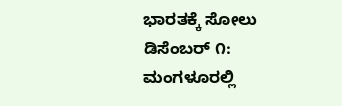ಭಾರತಕ್ಕೆ ಸೋಲು
ಡಿಸೆಂಬರ್ ೧: ಮಂಗಳೂರಲ್ಲಿ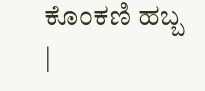ಕೊಂಕಣಿ ಹಬ್ಬ
|